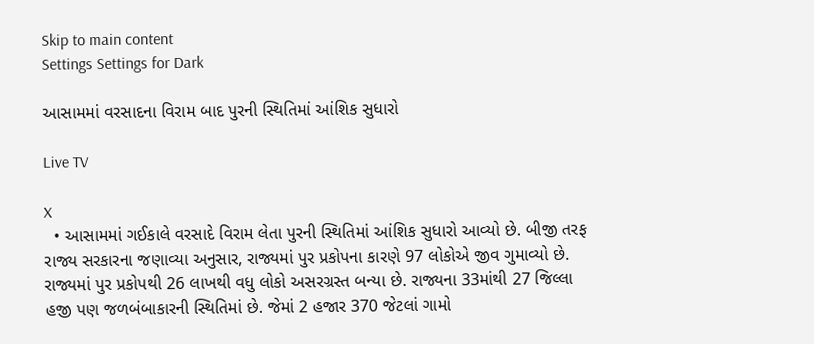Skip to main content
Settings Settings for Dark

આસામમાં વરસાદના વિરામ બાદ પુરની સ્થિતિમાં આંશિક સુધારો

Live TV

X
  • આસામમાં ગઈકાલે વરસાદે વિરામ લેતા પુરની સ્થિતિમાં આંશિક સુધારો આવ્યો છે. બીજી તરફ રાજ્ય સરકારના જણાવ્યા અનુસાર, રાજ્યમાં પુર પ્રકોપના કારણે 97 લોકોએ જીવ ગુમાવ્યો છે. રાજ્યમાં પુર પ્રકોપથી 26 લાખથી વધુ લોકો અસરગ્રસ્ત બન્યા છે. રાજ્યના 33માંથી 27 જિલ્લા હજી પણ જળબંબાકારની સ્થિતિમાં છે. જેમાં 2 હજાર 370 જેટલાં ગામો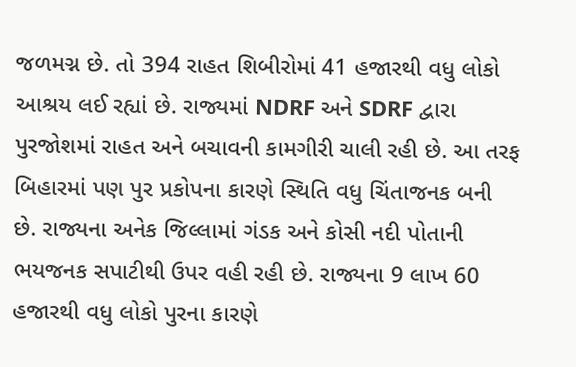જળમગ્ન છે. તો 394 રાહત શિબીરોમાં 41 હજારથી વધુ લોકો આશ્રય લઈ રહ્યાં છે. રાજ્યમાં NDRF અને SDRF દ્વારા પુરજોશમાં રાહત અને બચાવની કામગીરી ચાલી રહી છે. આ તરફ બિહારમાં પણ પુર પ્રકોપના કારણે સ્થિતિ વધુ ચિંતાજનક બની છે. રાજ્યના અનેક જિલ્લામાં ગંડક અને કોસી નદી પોતાની ભયજનક સપાટીથી ઉપર વહી રહી છે. રાજ્યના 9 લાખ 60 હજારથી વધુ લોકો પુરના કારણે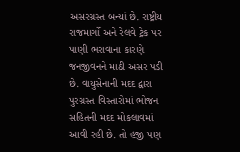અસરગ્રસ્ત બન્યાં છે. રાષ્ટ્રીય રાજમાર્ગો અને રેલવે ટ્રેક પર પાણી ભરાવાના કારણે જનજીવનને માઠી અસર પડી છે. વાયુસેનાની મદદ દ્વારા પુરગ્રસ્ત વિસ્તારોમાં ભોજન સહિતની મદદ મોકલાવમાં આવી રહી છે. તો હજી પણ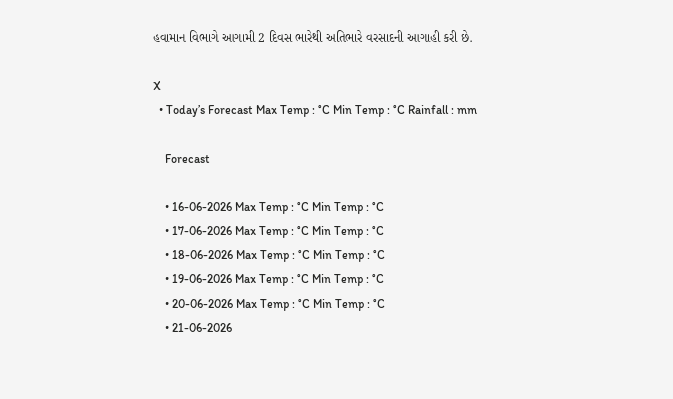હવામાન વિભાગે આગામી 2 દિવસ ભારેથી અતિભારે વરસાદની આગાહી કરી છે.

X
  • Today’s Forecast Max Temp : °C Min Temp : °C Rainfall : mm

    Forecast

    • 16-06-2026 Max Temp : °C Min Temp : °C
    • 17-06-2026 Max Temp : °C Min Temp : °C
    • 18-06-2026 Max Temp : °C Min Temp : °C
    • 19-06-2026 Max Temp : °C Min Temp : °C
    • 20-06-2026 Max Temp : °C Min Temp : °C
    • 21-06-2026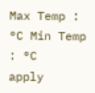Max Temp : °C Min Temp : °C
apply